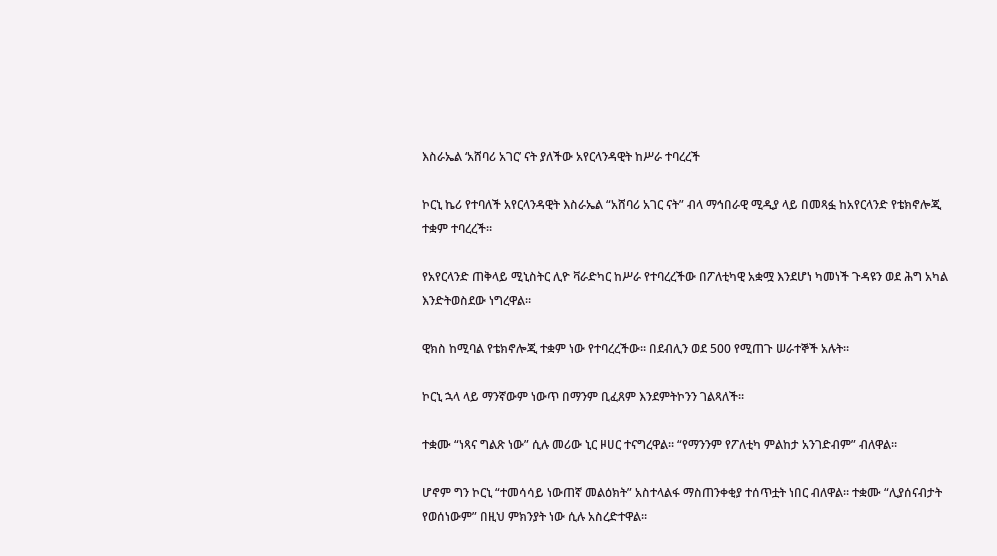እስራኤል ‘አሸባሪ አገር’ ናት ያለችው አየርላንዳዊት ከሥራ ተባረረች

ኮርኒ ኬሪ የተባለች አየርላንዳዊት እስራኤል “አሸባሪ አገር ናት” ብላ ማኅበራዊ ሚዲያ ላይ በመጻፏ ከአየርላንድ የቴክኖሎጂ ተቋም ተባረረች።

የአየርላንድ ጠቅላይ ሚኒስትር ሊዮ ቫራድካር ከሥራ የተባረረችው በፖለቲካዊ አቋሟ እንደሆነ ካመነች ጉዳዩን ወደ ሕግ አካል እንድትወስደው ነግረዋል።

ዊክስ ከሚባል የቴክኖሎጂ ተቋም ነው የተባረረችው። በደብሊን ወደ 500 የሚጠጉ ሠራተኞች አሉት።

ኮርኒ ኋላ ላይ ማንኛውም ነውጥ በማንም ቢፈጸም እንደምትኮንን ገልጻለች።

ተቋሙ “ነጻና ግልጽ ነው” ሲሉ መሪው ኒር ዞሀር ተናግረዋል። “የማንንም የፖለቲካ ምልከታ አንገድብም” ብለዋል።

ሆኖም ግን ኮርኒ “ተመሳሳይ ነውጠኛ መልዕክት” አስተላልፋ ማስጠንቀቂያ ተሰጥቷት ነበር ብለዋል። ተቋሙ “ሊያሰናብታት የወሰነውም” በዚህ ምክንያት ነው ሲሉ አስረድተዋል።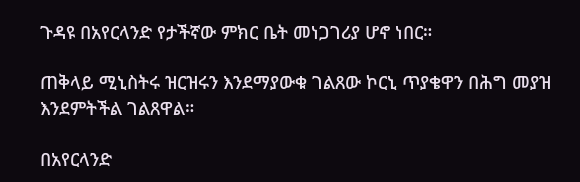ጉዳዩ በአየርላንድ የታችኛው ምክር ቤት መነጋገሪያ ሆኖ ነበር።

ጠቅላይ ሚኒስትሩ ዝርዝሩን እንደማያውቁ ገልጸው ኮርኒ ጥያቄዋን በሕግ መያዝ እንደምትችል ገልጸዋል።

በአየርላንድ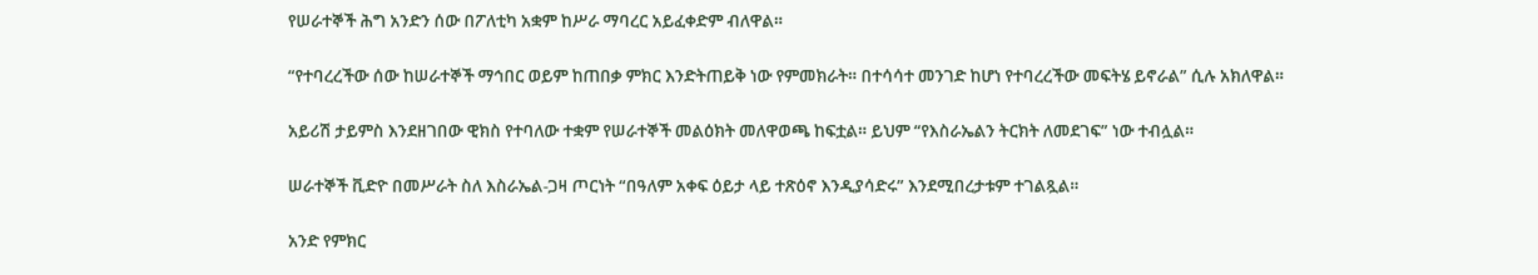የሠራተኞች ሕግ አንድን ሰው በፖለቲካ አቋም ከሥራ ማባረር አይፈቀድም ብለዋል።

“የተባረረችው ሰው ከሠራተኞች ማኅበር ወይም ከጠበቃ ምክር እንድትጠይቅ ነው የምመክራት። በተሳሳተ መንገድ ከሆነ የተባረረችው መፍትሄ ይኖራል” ሲሉ አክለዋል።

አይሪሽ ታይምስ እንደዘገበው ዊክስ የተባለው ተቋም የሠራተኞች መልዕክት መለዋወጫ ከፍቷል። ይህም “የእስራኤልን ትርክት ለመደገፍ” ነው ተብሏል።

ሠራተኞች ቪድዮ በመሥራት ስለ እስራኤል-ጋዛ ጦርነት “በዓለም አቀፍ ዕይታ ላይ ተጽዕኖ እንዲያሳድሩ” እንደሚበረታቱም ተገልጿል።

አንድ የምክር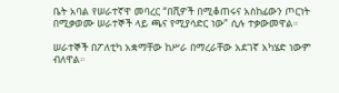ቤት አባል የሠራተኛዋ መባረር “በሺዎች በሚቆጠሩና አስከፊውን ጦርነት በሚቃወሙ ሠራተኞች ላይ ጫና የሚያሳድር ነው” ሲሉ ተቃውመዋል።

ሠራተኞች በፖለቲካ አቋማቸው ከሥራ በማረራቸው አደገኛ አካሄድ ነውም ብለዋል።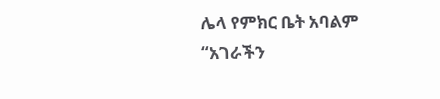ሌላ የምክር ቤት አባልም “አገራችን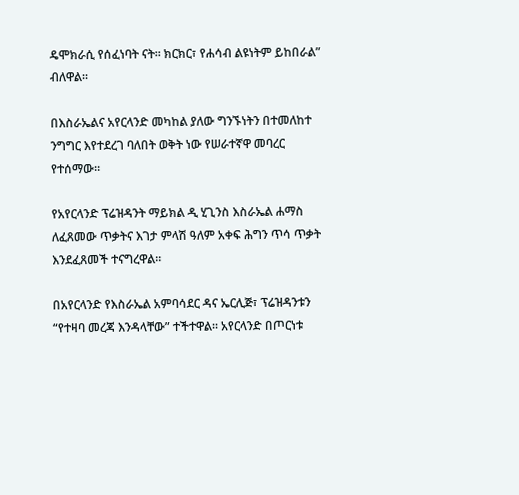ዴሞክራሲ የሰፈነባት ናት። ክርክር፣ የሐሳብ ልዩነትም ይከበራል” ብለዋል።

በእስራኤልና አየርላንድ መካከል ያለው ግንኙነትን በተመለከተ ንግግር እየተደረገ ባለበት ወቅት ነው የሠራተኛዋ መባረር የተሰማው።

የአየርላንድ ፕሬዝዳንት ማይክል ዲ ሂጊንስ እስራኤል ሐማስ ለፈጸመው ጥቃትና እገታ ምላሽ ዓለም አቀፍ ሕግን ጥሳ ጥቃት እንደፈጸመች ተናግረዋል።

በአየርላንድ የእስራኤል አምባሳደር ዳና ኤርሊጅ፣ ፕሬዝዳንቱን “የተዛባ መረጃ እንዳላቸው” ተችተዋል። አየርላንድ በጦርነቱ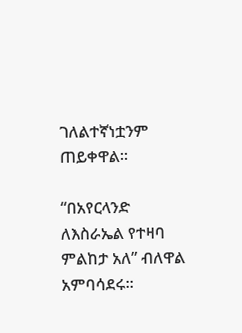ገለልተኛነቷንም ጠይቀዋል።

“በአየርላንድ ለእስራኤል የተዛባ ምልከታ አለ” ብለዋል አምባሳደሩ።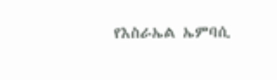የእስራኤል ኤምባሲ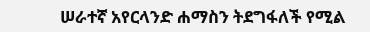ሠራተኛ አየርላንድ ሐማስን ትደግፋለች የሚል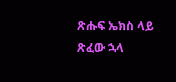ጽሑፍ ኤክስ ላይ ጽፈው ኋላ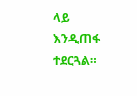ላይ እንዲጠፋ ተደርጓል።